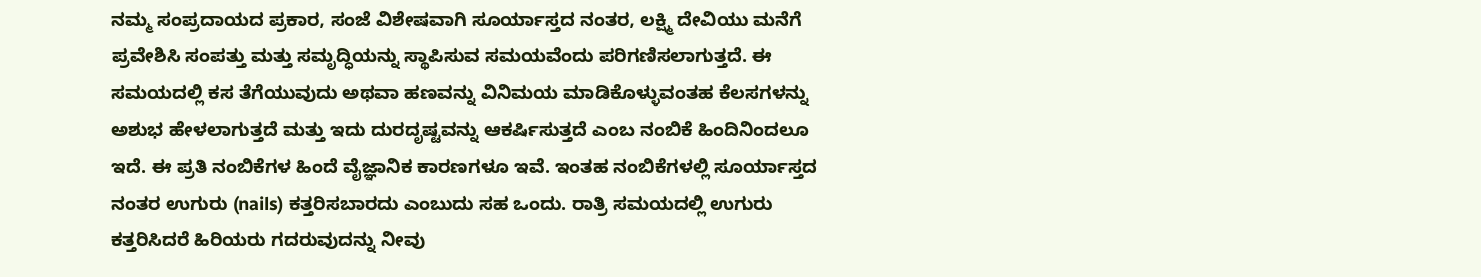ನಮ್ಮ ಸಂಪ್ರದಾಯದ ಪ್ರಕಾರ, ಸಂಜೆ ವಿಶೇಷವಾಗಿ ಸೂರ್ಯಾಸ್ತದ ನಂತರ, ಲಕ್ಷ್ಮಿ ದೇವಿಯು ಮನೆಗೆ ಪ್ರವೇಶಿಸಿ ಸಂಪತ್ತು ಮತ್ತು ಸಮೃದ್ಧಿಯನ್ನು ಸ್ಥಾಪಿಸುವ ಸಮಯವೆಂದು ಪರಿಗಣಿಸಲಾಗುತ್ತದೆ. ಈ ಸಮಯದಲ್ಲಿ ಕಸ ತೆಗೆಯುವುದು ಅಥವಾ ಹಣವನ್ನು ವಿನಿಮಯ ಮಾಡಿಕೊಳ್ಳುವಂತಹ ಕೆಲಸಗಳನ್ನು ಅಶುಭ ಹೇಳಲಾಗುತ್ತದೆ ಮತ್ತು ಇದು ದುರದೃಷ್ಟವನ್ನು ಆಕರ್ಷಿಸುತ್ತದೆ ಎಂಬ ನಂಬಿಕೆ ಹಿಂದಿನಿಂದಲೂ ಇದೆ. ಈ ಪ್ರತಿ ನಂಬಿಕೆಗಳ ಹಿಂದೆ ವೈಜ್ಞಾನಿಕ ಕಾರಣಗಳೂ ಇವೆ. ಇಂತಹ ನಂಬಿಕೆಗಳಲ್ಲಿ ಸೂರ್ಯಾಸ್ತದ ನಂತರ ಉಗುರು (nails) ಕತ್ತರಿಸಬಾರದು ಎಂಬುದು ಸಹ ಒಂದು. ರಾತ್ರಿ ಸಮಯದಲ್ಲಿ ಉಗುರು ಕತ್ತರಿಸಿದರೆ ಹಿರಿಯರು ಗದರುವುದನ್ನು ನೀವು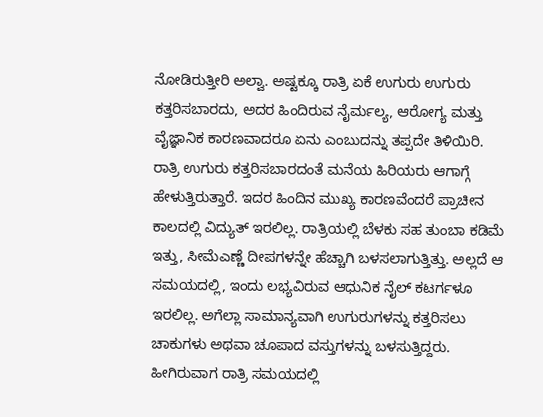ನೋಡಿರುತ್ತೀರಿ ಅಲ್ವಾ. ಅಷ್ಟಕ್ಕೂ ರಾತ್ರಿ ಏಕೆ ಉಗುರು ಉಗುರು ಕತ್ತರಿಸಬಾರದು, ಅದರ ಹಿಂದಿರುವ ನೈರ್ಮಲ್ಯ, ಆರೋಗ್ಯ ಮತ್ತು ವೈಜ್ಞಾನಿಕ ಕಾರಣವಾದರೂ ಏನು ಎಂಬುದನ್ನು ತಪ್ಪದೇ ತಿಳಿಯಿರಿ.
ರಾತ್ರಿ ಉಗುರು ಕತ್ತರಿಸಬಾರದಂತೆ ಮನೆಯ ಹಿರಿಯರು ಆಗಾಗ್ಗೆ ಹೇಳುತ್ತಿರುತ್ತಾರೆ. ಇದರ ಹಿಂದಿನ ಮುಖ್ಯ ಕಾರಣವೆಂದರೆ ಪ್ರಾಚೀನ ಕಾಲದಲ್ಲಿ ವಿದ್ಯುತ್ ಇರಲಿಲ್ಲ. ರಾತ್ರಿಯಲ್ಲಿ ಬೆಳಕು ಸಹ ತುಂಬಾ ಕಡಿಮೆ ಇತ್ತು, ಸೀಮೆಎಣ್ಣೆ ದೀಪಗಳನ್ನೇ ಹೆಚ್ಚಾಗಿ ಬಳಸಲಾಗುತ್ತಿತ್ತು. ಅಲ್ಲದೆ ಆ ಸಮಯದಲ್ಲಿ, ಇಂದು ಲಭ್ಯವಿರುವ ಆಧುನಿಕ ನೈಲ್ ಕಟರ್ಗಳೂ ಇರಲಿಲ್ಲ. ಅಗೆಲ್ಲಾ ಸಾಮಾನ್ಯವಾಗಿ ಉಗುರುಗಳನ್ನು ಕತ್ತರಿಸಲು ಚಾಕುಗಳು ಅಥವಾ ಚೂಪಾದ ವಸ್ತುಗಳನ್ನು ಬಳಸುತ್ತಿದ್ದರು. ಹೀಗಿರುವಾಗ ರಾತ್ರಿ ಸಮಯದಲ್ಲಿ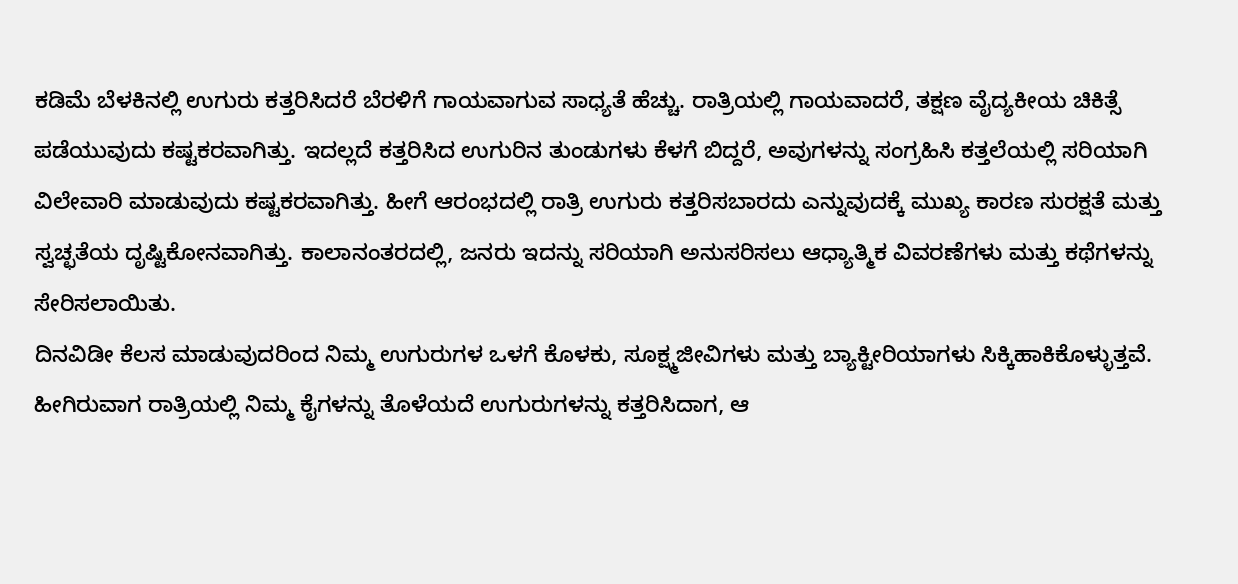ಕಡಿಮೆ ಬೆಳಕಿನಲ್ಲಿ ಉಗುರು ಕತ್ತರಿಸಿದರೆ ಬೆರಳಿಗೆ ಗಾಯವಾಗುವ ಸಾಧ್ಯತೆ ಹೆಚ್ಚು. ರಾತ್ರಿಯಲ್ಲಿ ಗಾಯವಾದರೆ, ತಕ್ಷಣ ವೈದ್ಯಕೀಯ ಚಿಕಿತ್ಸೆ ಪಡೆಯುವುದು ಕಷ್ಟಕರವಾಗಿತ್ತು. ಇದಲ್ಲದೆ ಕತ್ತರಿಸಿದ ಉಗುರಿನ ತುಂಡುಗಳು ಕೆಳಗೆ ಬಿದ್ದರೆ, ಅವುಗಳನ್ನು ಸಂಗ್ರಹಿಸಿ ಕತ್ತಲೆಯಲ್ಲಿ ಸರಿಯಾಗಿ ವಿಲೇವಾರಿ ಮಾಡುವುದು ಕಷ್ಟಕರವಾಗಿತ್ತು. ಹೀಗೆ ಆರಂಭದಲ್ಲಿ ರಾತ್ರಿ ಉಗುರು ಕತ್ತರಿಸಬಾರದು ಎನ್ನುವುದಕ್ಕೆ ಮುಖ್ಯ ಕಾರಣ ಸುರಕ್ಷತೆ ಮತ್ತು ಸ್ವಚ್ಛತೆಯ ದೃಷ್ಟಿಕೋನವಾಗಿತ್ತು. ಕಾಲಾನಂತರದಲ್ಲಿ, ಜನರು ಇದನ್ನು ಸರಿಯಾಗಿ ಅನುಸರಿಸಲು ಆಧ್ಯಾತ್ಮಿಕ ವಿವರಣೆಗಳು ಮತ್ತು ಕಥೆಗಳನ್ನು ಸೇರಿಸಲಾಯಿತು.
ದಿನವಿಡೀ ಕೆಲಸ ಮಾಡುವುದರಿಂದ ನಿಮ್ಮ ಉಗುರುಗಳ ಒಳಗೆ ಕೊಳಕು, ಸೂಕ್ಷ್ಮಜೀವಿಗಳು ಮತ್ತು ಬ್ಯಾಕ್ಟೀರಿಯಾಗಳು ಸಿಕ್ಕಿಹಾಕಿಕೊಳ್ಳುತ್ತವೆ. ಹೀಗಿರುವಾಗ ರಾತ್ರಿಯಲ್ಲಿ ನಿಮ್ಮ ಕೈಗಳನ್ನು ತೊಳೆಯದೆ ಉಗುರುಗಳನ್ನು ಕತ್ತರಿಸಿದಾಗ, ಆ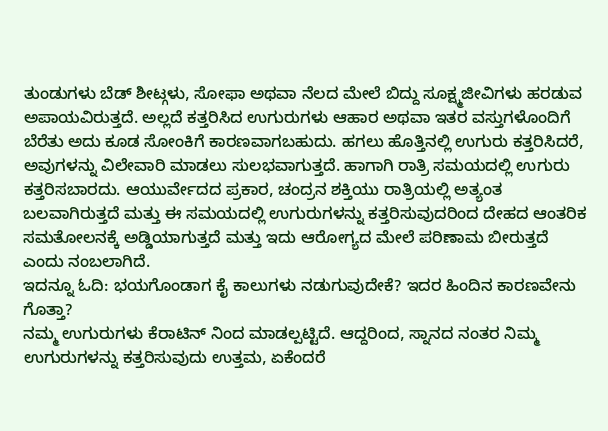ತುಂಡುಗಳು ಬೆಡ್ ಶೀಟ್ಗಳು, ಸೋಫಾ ಅಥವಾ ನೆಲದ ಮೇಲೆ ಬಿದ್ದು ಸೂಕ್ಷ್ಮಜೀವಿಗಳು ಹರಡುವ ಅಪಾಯವಿರುತ್ತದೆ. ಅಲ್ಲದೆ ಕತ್ತರಿಸಿದ ಉಗುರುಗಳು ಆಹಾರ ಅಥವಾ ಇತರ ವಸ್ತುಗಳೊಂದಿಗೆ ಬೆರೆತು ಅದು ಕೂಡ ಸೋಂಕಿಗೆ ಕಾರಣವಾಗಬಹುದು. ಹಗಲು ಹೊತ್ತಿನಲ್ಲಿ ಉಗುರು ಕತ್ತರಿಸಿದರೆ, ಅವುಗಳನ್ನು ವಿಲೇವಾರಿ ಮಾಡಲು ಸುಲಭವಾಗುತ್ತದೆ. ಹಾಗಾಗಿ ರಾತ್ರಿ ಸಮಯದಲ್ಲಿ ಉಗುರು ಕತ್ತರಿಸಬಾರದು. ಆಯುರ್ವೇದದ ಪ್ರಕಾರ, ಚಂದ್ರನ ಶಕ್ತಿಯು ರಾತ್ರಿಯಲ್ಲಿ ಅತ್ಯಂತ ಬಲವಾಗಿರುತ್ತದೆ ಮತ್ತು ಈ ಸಮಯದಲ್ಲಿ ಉಗುರುಗಳನ್ನು ಕತ್ತರಿಸುವುದರಿಂದ ದೇಹದ ಆಂತರಿಕ ಸಮತೋಲನಕ್ಕೆ ಅಡ್ಡಿಯಾಗುತ್ತದೆ ಮತ್ತು ಇದು ಆರೋಗ್ಯದ ಮೇಲೆ ಪರಿಣಾಮ ಬೀರುತ್ತದೆ ಎಂದು ನಂಬಲಾಗಿದೆ.
ಇದನ್ನೂ ಓದಿ: ಭಯಗೊಂಡಾಗ ಕೈ ಕಾಲುಗಳು ನಡುಗುವುದೇಕೆ? ಇದರ ಹಿಂದಿನ ಕಾರಣವೇನು ಗೊತ್ತಾ?
ನಮ್ಮ ಉಗುರುಗಳು ಕೆರಾಟಿನ್ ನಿಂದ ಮಾಡಲ್ಪಟ್ಟಿದೆ. ಆದ್ದರಿಂದ, ಸ್ನಾನದ ನಂತರ ನಿಮ್ಮ ಉಗುರುಗಳನ್ನು ಕತ್ತರಿಸುವುದು ಉತ್ತಮ, ಏಕೆಂದರೆ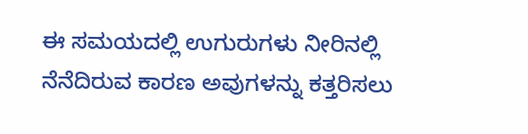ಈ ಸಮಯದಲ್ಲಿ ಉಗುರುಗಳು ನೀರಿನಲ್ಲಿ ನೆನೆದಿರುವ ಕಾರಣ ಅವುಗಳನ್ನು ಕತ್ತರಿಸಲು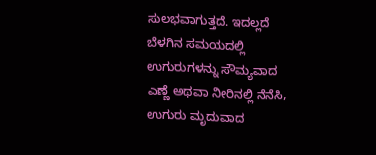ಸುಲಭವಾಗುತ್ತದೆ. ಇದಲ್ಲದೆ ಬೆಳಗಿನ ಸಮಯದಲ್ಲಿ ಉಗುರುಗಳನ್ನು ಸೌಮ್ಯವಾದ ಎಣ್ಣೆ ಅಥವಾ ನೀರಿನಲ್ಲಿ ನೆನೆಸಿ, ಉಗುರು ಮೃದುವಾದ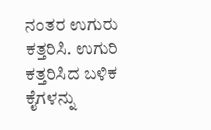ನಂತರ ಉಗುರು ಕತ್ತರಿಸಿ. ಉಗುರಿ ಕತ್ತರಿಸಿದ ಬಳಿಕ ಕೈಗಳನ್ನು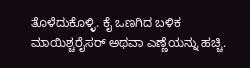ತೊಳೆದುಕೊಳ್ಳಿ. ಕೈ ಒಣಗಿದ ಬಳಿಕ ಮಾಯಿಶ್ಚರೈಸರ್ ಅಥವಾ ಎಣ್ಣೆಯನ್ನು ಹಚ್ಚಿ.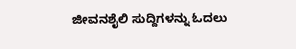ಜೀವನಶೈಲಿ ಸುದ್ದಿಗಳನ್ನು ಓದಲು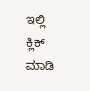ಇಲ್ಲಿ ಕ್ಲಿಕ್ ಮಾಡಿ